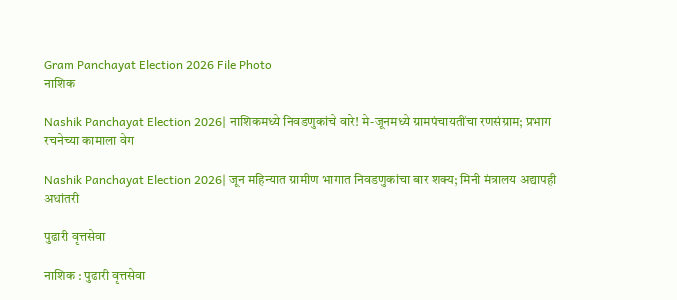Gram Panchayat Election 2026 File Photo
नाशिक

Nashik Panchayat Election 2026| नाशिकमध्ये निवडणुकांचे वारे! मे-जूनमध्ये ग्रामपंचायतींचा रणसंग्राम; प्रभाग रचनेच्या कामाला वेग

Nashik Panchayat Election 2026| जून महिन्यात ग्रामीण भागात निवडणुकांचा बार शक्य; मिनी मंत्रालय अद्यापही अधांतरी

पुढारी वृत्तसेवा

नाशिक : पुढारी वृत्तसेवा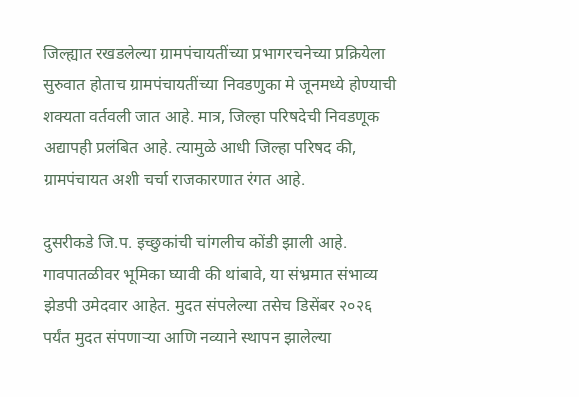जिल्ह्यात रखडलेल्या ग्रामपंचायतींच्या प्रभागरचनेच्या प्रक्रियेला सुरुवात होताच ग्रामपंचायतींच्या निवडणुका मे जूनमध्ये होण्याची शक्यता वर्तवली जात आहे. मात्र, जिल्हा परिषदेची निवडणूक अद्यापही प्रलंबित आहे. त्यामुळे आधी जिल्हा परिषद की, ग्रामपंचायत अशी चर्चा राजकारणात रंगत आहे.

दुसरीकडे जि.प. इच्छुकांची चांगलीच कोंडी झाली आहे. गावपातळीवर भूमिका घ्यावी की थांबावे, या संभ्रमात संभाव्य झेडपी उमेदवार आहेत. मुदत संपलेल्या तसेच डिसेंबर २०२६ पर्यंत मुदत संपणाऱ्या आणि नव्याने स्थापन झालेल्या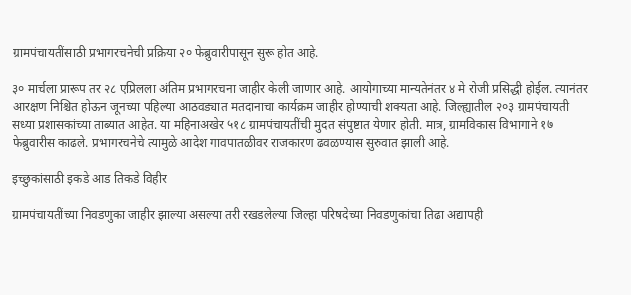ग्रामपंचायतींसाठी प्रभागरचनेची प्रक्रिया २० फेब्रुवारीपासून सुरू होत आहे.

३० मार्चला प्रारूप तर २८ एप्रिलला अंतिम प्रभागरचना जाहीर केली जाणार आहे. आयोगाच्या मान्यतेनंतर ४ मे रोजी प्रसिद्धी होईल. त्यानंतर आरक्षण निश्चित होऊन जूनच्या पहिल्या आठवड्यात मतदानाचा कार्यक्रम जाहीर होण्याची शक्यता आहे. जिल्ह्यातील २०३ ग्रामपंचायती सध्या प्रशासकांच्या ताब्यात आहेत. या महिनाअखेर ५१८ ग्रामपंचायतींची मुदत संपुष्टात येणार होती. मात्र, ग्रामविकास विभागाने १७ फेब्रुवारीस काढले. प्रभागरचनेचे त्यामुळे आदेश गावपातळीवर राजकारण ढवळण्यास सुरुवात झाली आहे.

इच्छुकांसाठी इकडे आड तिकडे विहीर

ग्रामपंचायतींच्या निवडणुका जाहीर झाल्या असल्या तरी रखडलेल्या जिल्हा परिषदेच्या निवडणुकांचा तिढा अद्यापही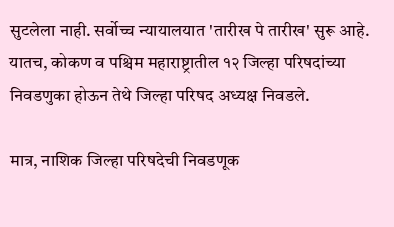सुटलेला नाही. सर्वोच्च न्यायालयात 'तारीख पे तारीख' सुरू आहे. यातच, कोकण व पश्चिम महाराष्ट्रातील १२ जिल्हा परिषदांच्या निवडणुका होऊन तेथे जिल्हा परिषद अध्यक्ष निवडले.

मात्र, नाशिक जिल्हा परिषदेची निवडणूक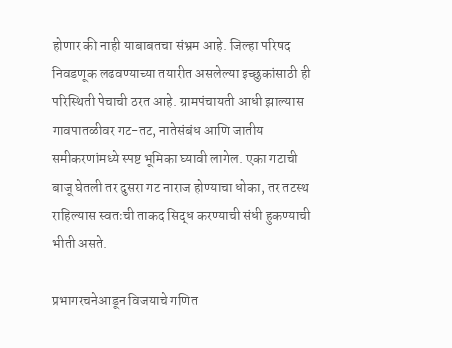होणार की नाही याबाबतचा संभ्रम आहे. जिल्हा परिषद निवडणूक लढवण्याच्या तयारीत असलेल्या इच्छुकांसाठी ही परिस्थिती पेचाची ठरत आहे. ग्रामपंचायती आधी झाल्यास गावपातळीवर गट-तट, नातेसंबंध आणि जातीय समीकरणांमध्ये स्पष्ट भूमिका घ्यावी लागेल. एका गटाची बाजू घेतली तर दुसरा गट नाराज होण्याचा धोका, तर तटस्थ राहिल्यास स्वतःची ताकद सिद्ध करण्याची संधी हुकण्याची भीती असते.

प्रभागरचनेआडून विजयाचे गणित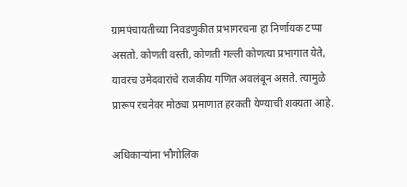ग्रामपंचायतीच्या निवडणुकीत प्रभागरचना हा निर्णायक टप्पा असतो. कोणती वस्ती, कोणती गल्ली कोणत्या प्रभागात येते, यावरच उमेदवारांचे राजकीय गणित अवलंबून असते. त्यामुळे प्रारूप रचनेवर मोठ्या प्रमाणात हरकती येण्याची शक्यता आहे.

अधिकाऱ्यांना भौगोलिक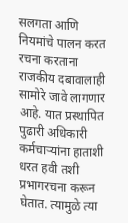सलगता आणि नियमांचे पालन करत रचना करताना राजकीय दबावालाही सामोरे जावे लागणार आहे. यात प्रस्थापित पुढारी अधिकारी कर्मचाऱ्यांना हाताशी धरत हवी तशी प्रभागरचना करून घेतात. त्यामुळे त्या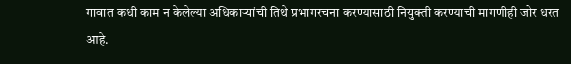गावात कधी काम न केलेल्या अधिकाऱ्यांची तिथे प्रभागरचना करण्यासाठी नियुक्ती करण्याची मागणीही जोर धरत आहे.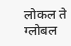लोकल ते ग्लोबल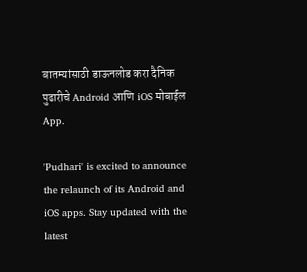बातम्यांसाठी डाऊनलोड करा दैनिक पुढारीचे Android आणि iOS मोबाईल App.

'Pudhari' is excited to announce the relaunch of its Android and iOS apps. Stay updated with the latest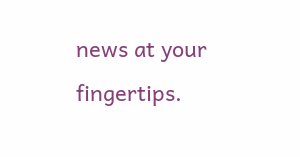news at your fingertips.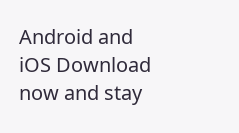Android and iOS Download now and stay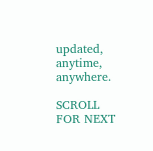updated, anytime, anywhere.

SCROLL FOR NEXT